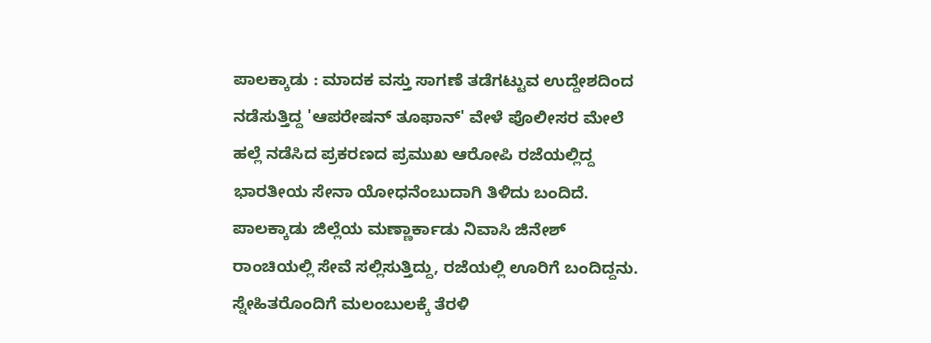ಪಾಲಕ್ಕಾಡು : ಮಾದಕ ವಸ್ತು ಸಾಗಣೆ ತಡೆಗಟ್ಟುವ ಉದ್ದೇಶದಿಂದ ನಡೆಸುತ್ತಿದ್ದ 'ಆಪರೇಷನ್ ತೂಫಾನ್' ವೇಳೆ ಪೊಲೀಸರ ಮೇಲೆ ಹಲ್ಲೆ ನಡೆಸಿದ ಪ್ರಕರಣದ ಪ್ರಮುಖ ಆರೋಪಿ ರಜೆಯಲ್ಲಿದ್ದ ಭಾರತೀಯ ಸೇನಾ ಯೋಧನೆಂಬುದಾಗಿ ತಿಳಿದು ಬಂದಿದೆ.
ಪಾಲಕ್ಕಾಡು ಜಿಲ್ಲೆಯ ಮಣ್ಣಾರ್ಕಾಡು ನಿವಾಸಿ ಜಿನೇಶ್ ರಾಂಚಿಯಲ್ಲಿ ಸೇವೆ ಸಲ್ಲಿಸುತ್ತಿದ್ದು, ರಜೆಯಲ್ಲಿ ಊರಿಗೆ ಬಂದಿದ್ದನು. ಸ್ನೇಹಿತರೊಂದಿಗೆ ಮಲಂಬುಲಕ್ಕೆ ತೆರಳಿ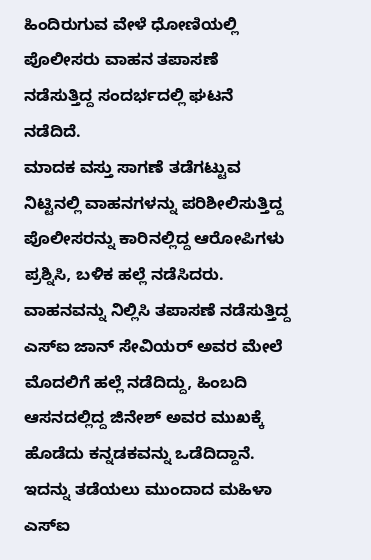ಹಿಂದಿರುಗುವ ವೇಳೆ ಧೋಣಿಯಲ್ಲಿ ಪೊಲೀಸರು ವಾಹನ ತಪಾಸಣೆ ನಡೆಸುತ್ತಿದ್ದ ಸಂದರ್ಭದಲ್ಲಿ ಘಟನೆ ನಡೆದಿದೆ.
ಮಾದಕ ವಸ್ತು ಸಾಗಣೆ ತಡೆಗಟ್ಟುವ ನಿಟ್ಟಿನಲ್ಲಿ ವಾಹನಗಳನ್ನು ಪರಿಶೀಲಿಸುತ್ತಿದ್ದ ಪೊಲೀಸರನ್ನು ಕಾರಿನಲ್ಲಿದ್ದ ಆರೋಪಿಗಳು ಪ್ರಶ್ನಿಸಿ, ಬಳಿಕ ಹಲ್ಲೆ ನಡೆಸಿದರು. ವಾಹನವನ್ನು ನಿಲ್ಲಿಸಿ ತಪಾಸಣೆ ನಡೆಸುತ್ತಿದ್ದ ಎಸ್ಐ ಜಾನ್ ಸೇವಿಯರ್ ಅವರ ಮೇಲೆ ಮೊದಲಿಗೆ ಹಲ್ಲೆ ನಡೆದಿದ್ದು, ಹಿಂಬದಿ ಆಸನದಲ್ಲಿದ್ದ ಜಿನೇಶ್ ಅವರ ಮುಖಕ್ಕೆ ಹೊಡೆದು ಕನ್ನಡಕವನ್ನು ಒಡೆದಿದ್ದಾನೆ.
ಇದನ್ನು ತಡೆಯಲು ಮುಂದಾದ ಮಹಿಳಾ ಎಸ್ಐ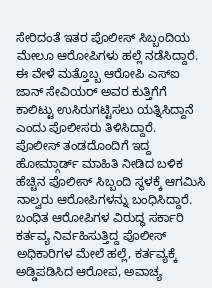ಸೇರಿದಂತೆ ಇತರ ಪೊಲೀಸ್ ಸಿಬ್ಬಂದಿಯ ಮೇಲೂ ಆರೋಪಿಗಳು ಹಲ್ಲೆ ನಡೆಸಿದ್ದಾರೆ. ಈ ವೇಳೆ ಮತ್ತೊಬ್ಬ ಆರೋಪಿ ಎಸ್ಐ ಜಾನ್ ಸೇವಿಯರ್ ಅವರ ಕುತ್ತಿಗೆಗೆ ಕಾಲಿಟ್ಟು ಉಸಿರುಗಟ್ಟಿಸಲು ಯತ್ನಿಸಿದ್ದಾನೆ ಎಂದು ಪೊಲೀಸರು ತಿಳಿಸಿದ್ದಾರೆ.
ಪೊಲೀಸ್ ತಂಡದೊಂದಿಗೆ ಇದ್ದ ಹೋಮ್ಗಾರ್ಡ್ ಮಾಹಿತಿ ನೀಡಿದ ಬಳಿಕ ಹೆಚ್ಚಿನ ಪೊಲೀಸ್ ಸಿಬ್ಬಂದಿ ಸ್ಥಳಕ್ಕೆ ಆಗಮಿಸಿ ನಾಲ್ವರು ಆರೋಪಿಗಳನ್ನು ಬಂಧಿಸಿದ್ದಾರೆ. ಬಂಧಿತ ಆರೋಪಿಗಳ ವಿರುದ್ಧ ಸರ್ಕಾರಿ ಕರ್ತವ್ಯ ನಿರ್ವಹಿಸುತ್ತಿದ್ದ ಪೊಲೀಸ್ ಅಧಿಕಾರಿಗಳ ಮೇಲೆ ಹಲ್ಲೆ, ಕರ್ತವ್ಯಕ್ಕೆ ಅಡ್ಡಿಪಡಿಸಿದ ಆರೋಪ, ಅವಾಚ್ಯ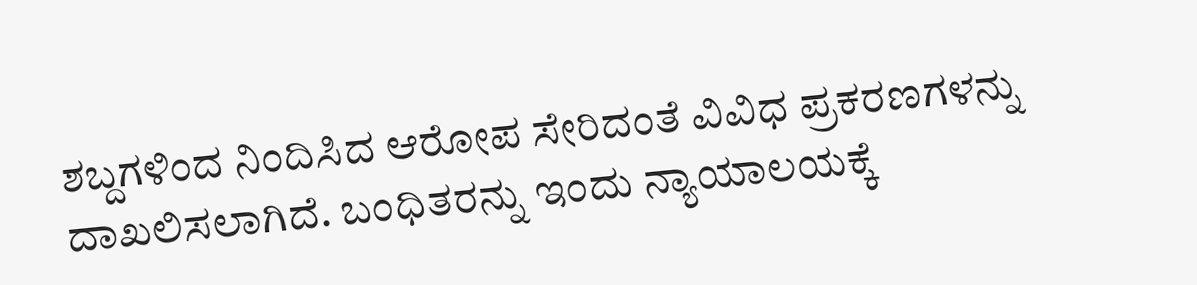ಶಬ್ದಗಳಿಂದ ನಿಂದಿಸಿದ ಆರೋಪ ಸೇರಿದಂತೆ ವಿವಿಧ ಪ್ರಕರಣಗಳನ್ನು ದಾಖಲಿಸಲಾಗಿದೆ. ಬಂಧಿತರನ್ನು ಇಂದು ನ್ಯಾಯಾಲಯಕ್ಕೆ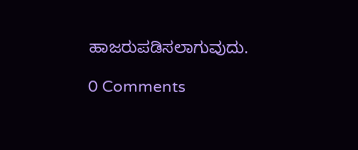ಹಾಜರುಪಡಿಸಲಾಗುವುದು.

0 Comments